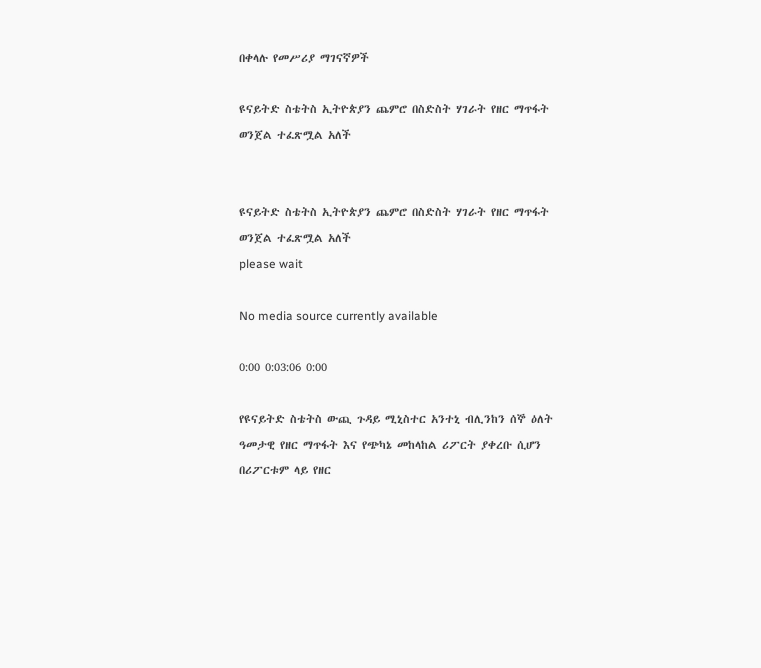በቀላሉ የመሥሪያ ማገናኛዎች

ዩናይትድ ስቴትስ ኢትዮጵያን ጨምሮ በስድስት ሃገራት የዘር ማጥፋት ወንጀል ተፈጽሟል አለች


ዩናይትድ ስቴትስ ኢትዮጵያን ጨምሮ በስድስት ሃገራት የዘር ማጥፋት ወንጀል ተፈጽሟል አለች
please wait

No media source currently available

0:00 0:03:06 0:00

የዩናይትድ ስቴትስ ውጪ ጉዳይ ሚኒስተር አንተኒ ብሊንከን ሰኞ ዕለት ዓመታዊ የዘር ማጥፋት እና የጭካኔ መከላከል ሪፖርት ያቀረቡ ሲሆን በሪፖርቱም ላይ የዘር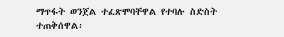ማጥፋት ወንጀል ተፈጽሞባቸዋል የተባሉ ስድስት ተጠቅሰዋል፡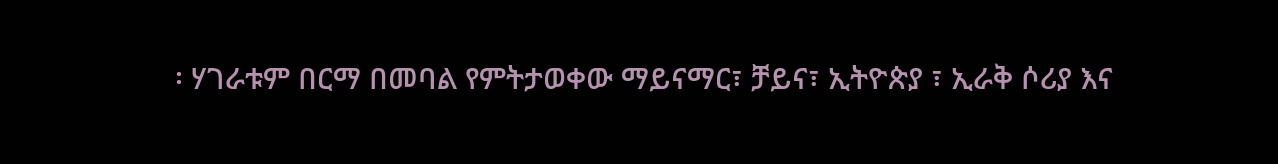፡ ሃገራቱም በርማ በመባል የምትታወቀው ማይናማር፣ ቻይና፣ ኢትዮጵያ ፣ ኢራቅ ሶሪያ እና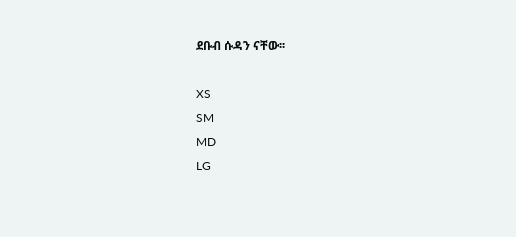ደቡብ ሱዳን ናቸው፡፡

XS
SM
MD
LG